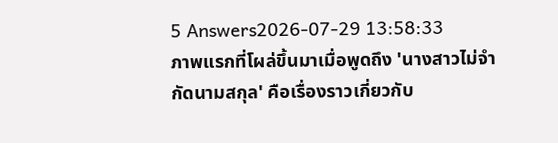5 Answers2026-07-29 13:58:33
ภาพแรกที่โผล่ขึ้นมาเมื่อพูดถึง 'นางสาวไม่จำกัดนามสกุล' คือเรื่องราวเกี่ยวกับ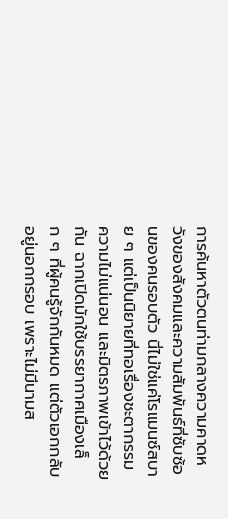การค้นหาตัวตนท่ามกลางความคาดหวังของสังคมและความสัมพันธ์ที่ซับซ้อนของคนรอบตัว นี่ไม่ใช่แค่โรแมนซ์สบาย ๆ แต่เป็นนิยายที่ทอเรื่องชะตากรรม ความไม่แน่นอน และมิตรภาพเข้าไว้ด้วยกัน ฉากเปิดมักใช้บรรยากาศเมืองเล็ก ๆ ที่ผู้คนรู้จักกันหมด แต่ตัวเอกกลับอยู่นอกกรอบ เพราะไม่มีนามส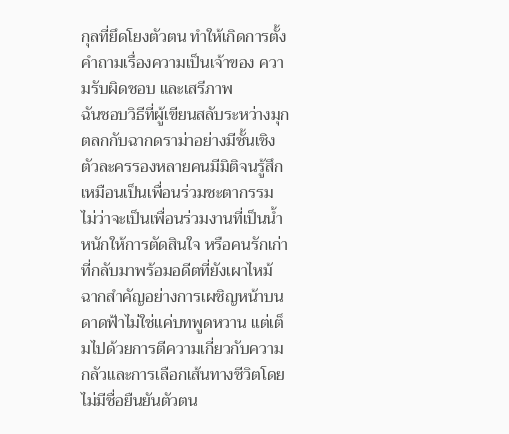กุลที่ยึดโยงตัวตน ทำให้เกิดการตั้งคำถามเรื่องความเป็นเจ้าของ ความรับผิดชอบ และเสรีภาพ
ฉันชอบวิธีที่ผู้เขียนสลับระหว่างมุกตลกกับฉากดราม่าอย่างมีชั้นเชิง ตัวละครรองหลายคนมีมิติจนรู้สึกเหมือนเป็นเพื่อนร่วมชะตากรรม ไม่ว่าจะเป็นเพื่อนร่วมงานที่เป็นน้ำหนักให้การตัดสินใจ หรือคนรักเก่าที่กลับมาพร้อมอดีตที่ยังเผาไหม้ ฉากสำคัญอย่างการเผชิญหน้าบนดาดฟ้าไม่ใช่แค่บทพูดหวาน แต่เต็มไปด้วยการตีความเกี่ยวกับความกลัวและการเลือกเส้นทางชีวิตโดยไม่มีชื่อยืนยันตัวตน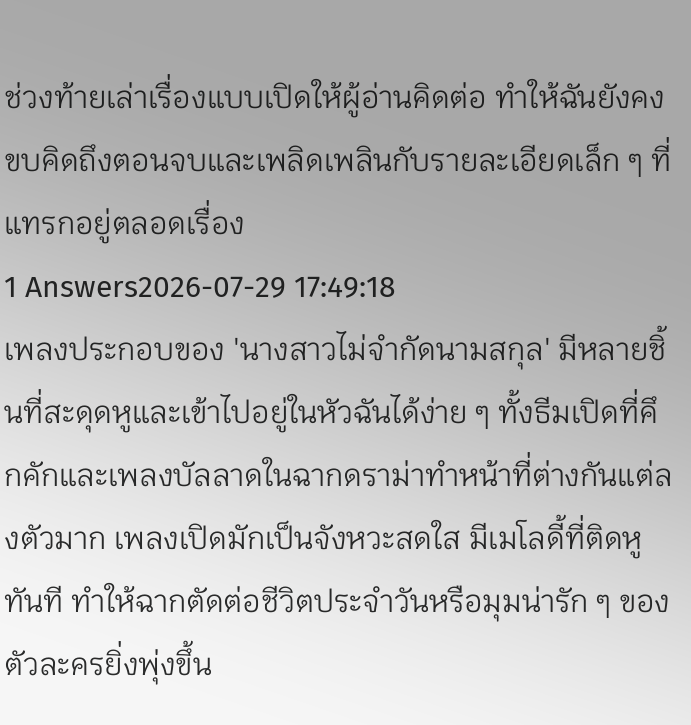ช่วงท้ายเล่าเรื่องแบบเปิดให้ผู้อ่านคิดต่อ ทำให้ฉันยังคงขบคิดถึงตอนจบและเพลิดเพลินกับรายละเอียดเล็ก ๆ ที่แทรกอยู่ตลอดเรื่อง
1 Answers2026-07-29 17:49:18
เพลงประกอบของ 'นางสาวไม่จำกัดนามสกุล' มีหลายชิ้นที่สะดุดหูและเข้าไปอยู่ในหัวฉันได้ง่าย ๆ ทั้งธีมเปิดที่คึกคักและเพลงบัลลาดในฉากดราม่าทำหน้าที่ต่างกันแต่ลงตัวมาก เพลงเปิดมักเป็นจังหวะสดใส มีเมโลดี้ที่ติดหูทันที ทำให้ฉากตัดต่อชีวิตประจำวันหรือมุมน่ารัก ๆ ของตัวละครยิ่งพุ่งขึ้น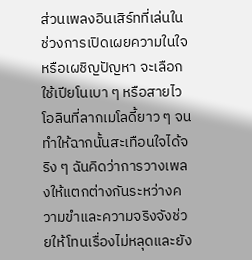ส่วนเพลงอินเสิร์ทที่เล่นในช่วงการเปิดเผยความในใจหรือเผชิญปัญหา จะเลือกใช้เปียโนเบา ๆ หรือสายไวโอลินที่ลากเมโลดี้ยาว ๆ จนทำให้ฉากนั้นสะเทือนใจได้จริง ๆ ฉันคิดว่าการวางเพลงให้แตกต่างกันระหว่างความขำและความจริงจังช่วยให้โทนเรื่องไม่หลุดและยัง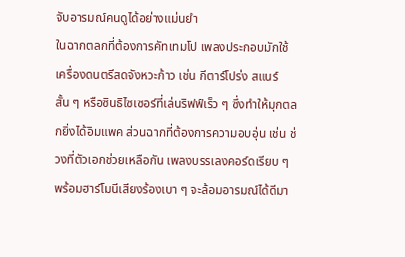จับอารมณ์คนดูได้อย่างแม่นยำ
ในฉากตลกที่ต้องการคัทเทมโป เพลงประกอบมักใช้เครื่องดนตรีสดจังหวะก้าว เช่น กีตาร์โปร่ง สแนร์ สั้น ๆ หรือซินธิไซเซอร์ที่เล่นริฟฟ์เร็ว ๆ ซึ่งทำให้มุกตลกยิ่งได้อิมแพค ส่วนฉากที่ต้องการความอบอุ่น เช่น ช่วงที่ตัวเอกช่วยเหลือกัน เพลงบรรเลงคอร์ดเรียบ ๆ พร้อมฮาร์โมนีเสียงร้องเบา ๆ จะล้อมอารมณ์ได้ดีมา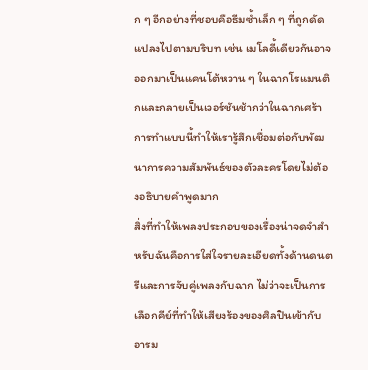ก ๆ อีกอย่างที่ชอบคือธีมซ้ำเล็ก ๆ ที่ถูกดัดแปลงไปตามบริบท เช่น เมโลดี้เดียวกันอาจออกมาเป็นแคนโต้หวาน ๆ ในฉากโรแมนติกและกลายเป็นเวอร์ชันช้ากว่าในฉากเศร้า การทำแบบนี้ทำให้เรารู้สึกเชื่อมต่อกับพัฒนาการความสัมพันธ์ของตัวละครโดยไม่ต้องอธิบายคำพูดมาก
สิ่งที่ทำให้เพลงประกอบของเรื่องน่าจดจำสำหรับฉันคือการใส่ใจรายละเอียดทั้งด้านดนตรีและการจับคู่เพลงกับฉาก ไม่ว่าจะเป็นการเลือกคีย์ที่ทำให้เสียงร้องของศิลปินเข้ากับอารม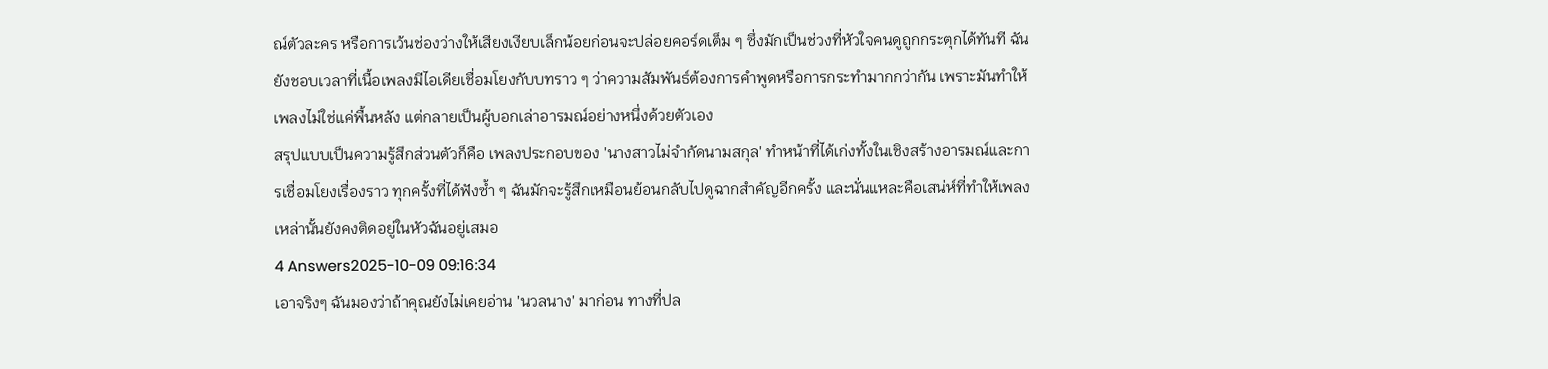ณ์ตัวละคร หรือการเว้นช่องว่างให้เสียงเงียบเล็กน้อยก่อนจะปล่อยคอร์ดเต็ม ๆ ซึ่งมักเป็นช่วงที่หัวใจคนดูถูกกระตุกได้ทันที ฉันยังชอบเวลาที่เนื้อเพลงมีไอเดียเชื่อมโยงกับบทราว ๆ ว่าความสัมพันธ์ต้องการคำพูดหรือการกระทำมากกว่ากัน เพราะมันทำให้เพลงไม่ใช่แค่พื้นหลัง แต่กลายเป็นผู้บอกเล่าอารมณ์อย่างหนึ่งด้วยตัวเอง
สรุปแบบเป็นความรู้สึกส่วนตัวก็คือ เพลงประกอบของ 'นางสาวไม่จำกัดนามสกุล' ทำหน้าที่ได้เก่งทั้งในเชิงสร้างอารมณ์และการเชื่อมโยงเรื่องราว ทุกครั้งที่ได้ฟังซ้ำ ๆ ฉันมักจะรู้สึกเหมือนย้อนกลับไปดูฉากสำคัญอีกครั้ง และนั่นแหละคือเสน่ห์ที่ทำให้เพลงเหล่านั้นยังคงติดอยู่ในหัวฉันอยู่เสมอ
4 Answers2025-10-09 09:16:34
เอาจริงๆ ฉันมองว่าถ้าคุณยังไม่เคยอ่าน 'นวลนาง' มาก่อน ทางที่ปล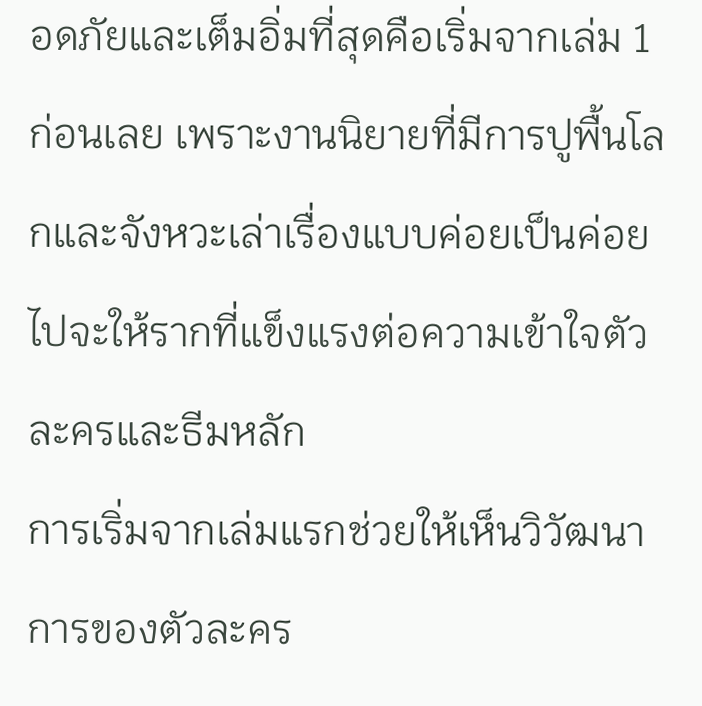อดภัยและเต็มอิ่มที่สุดคือเริ่มจากเล่ม 1 ก่อนเลย เพราะงานนิยายที่มีการปูพื้นโลกและจังหวะเล่าเรื่องแบบค่อยเป็นค่อยไปจะให้รากที่แข็งแรงต่อความเข้าใจตัวละครและธีมหลัก
การเริ่มจากเล่มแรกช่วยให้เห็นวิวัฒนาการของตัวละคร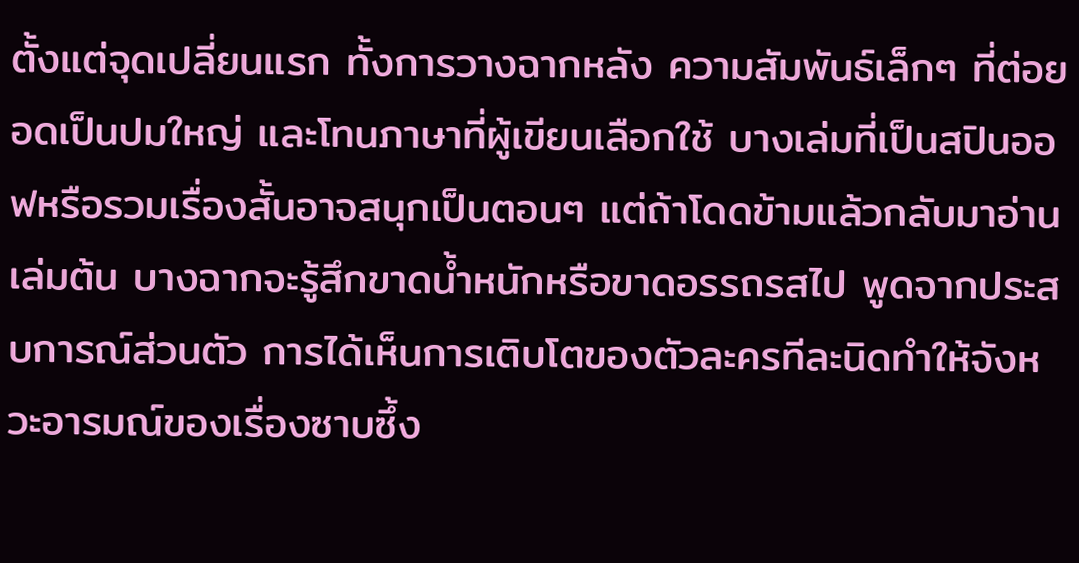ตั้งแต่จุดเปลี่ยนแรก ทั้งการวางฉากหลัง ความสัมพันธ์เล็กๆ ที่ต่อยอดเป็นปมใหญ่ และโทนภาษาที่ผู้เขียนเลือกใช้ บางเล่มที่เป็นสปินออฟหรือรวมเรื่องสั้นอาจสนุกเป็นตอนๆ แต่ถ้าโดดข้ามแล้วกลับมาอ่านเล่มต้น บางฉากจะรู้สึกขาดน้ำหนักหรือขาดอรรถรสไป พูดจากประสบการณ์ส่วนตัว การได้เห็นการเติบโตของตัวละครทีละนิดทำให้จังหวะอารมณ์ของเรื่องซาบซึ้ง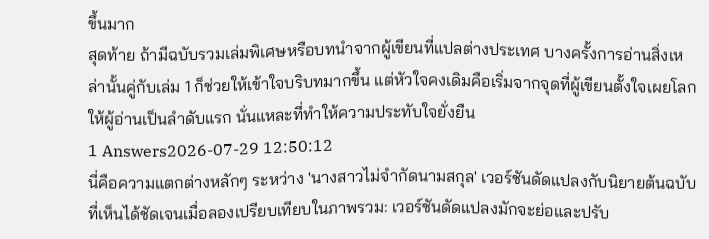ขึ้นมาก
สุดท้าย ถ้ามีฉบับรวมเล่มพิเศษหรือบทนำจากผู้เขียนที่แปลต่างประเทศ บางครั้งการอ่านสิ่งเหล่านั้นคู่กับเล่ม 1 ก็ช่วยให้เข้าใจบริบทมากขึ้น แต่หัวใจคงเดิมคือเริ่มจากจุดที่ผู้เขียนตั้งใจเผยโลกให้ผู้อ่านเป็นลำดับแรก นั่นแหละที่ทำให้ความประทับใจยั่งยืน
1 Answers2026-07-29 12:50:12
นี่คือความแตกต่างหลักๆ ระหว่าง 'นางสาวไม่จำกัดนามสกุล' เวอร์ชันดัดแปลงกับนิยายต้นฉบับที่เห็นได้ชัดเจนเมื่อลองเปรียบเทียบในภาพรวม: เวอร์ชันดัดแปลงมักจะย่อและปรับ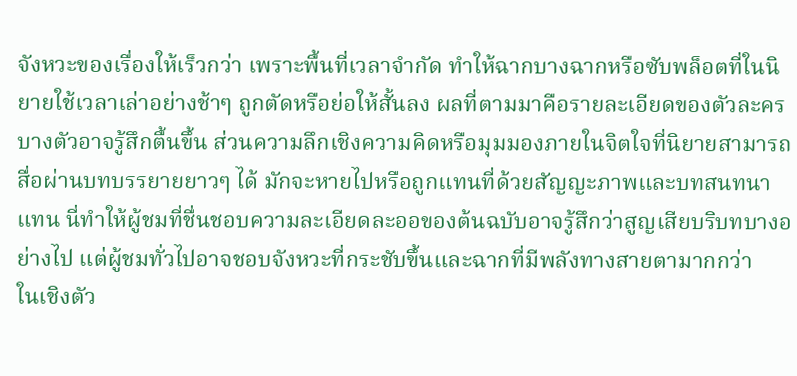จังหวะของเรื่องให้เร็วกว่า เพราะพื้นที่เวลาจำกัด ทำให้ฉากบางฉากหรือซับพล็อตที่ในนิยายใช้เวลาเล่าอย่างช้าๆ ถูกตัดหรือย่อให้สั้นลง ผลที่ตามมาคือรายละเอียดของตัวละครบางตัวอาจรู้สึกตื้นขึ้น ส่วนความลึกเชิงความคิดหรือมุมมองภายในจิตใจที่นิยายสามารถสื่อผ่านบทบรรยายยาวๆ ได้ มักจะหายไปหรือถูกแทนที่ด้วยสัญญะภาพและบทสนทนาแทน นี่ทำให้ผู้ชมที่ชื่นชอบความละเอียดละออของต้นฉบับอาจรู้สึกว่าสูญเสียบริบทบางอย่างไป แต่ผู้ชมทั่วไปอาจชอบจังหวะที่กระชับขึ้นและฉากที่มีพลังทางสายตามากกว่า
ในเชิงตัว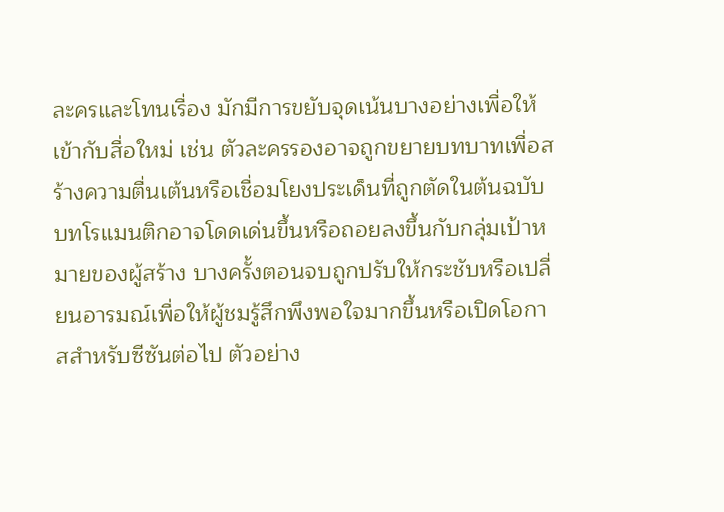ละครและโทนเรื่อง มักมีการขยับจุดเน้นบางอย่างเพื่อให้เข้ากับสื่อใหม่ เช่น ตัวละครรองอาจถูกขยายบทบาทเพื่อสร้างความตื่นเต้นหรือเชื่อมโยงประเด็นที่ถูกตัดในต้นฉบับ บทโรแมนติกอาจโดดเด่นขึ้นหรือถอยลงขึ้นกับกลุ่มเป้าหมายของผู้สร้าง บางครั้งตอนจบถูกปรับให้กระชับหรือเปลี่ยนอารมณ์เพื่อให้ผู้ชมรู้สึกพึงพอใจมากขึ้นหรือเปิดโอกาสสำหรับซีซันต่อไป ตัวอย่าง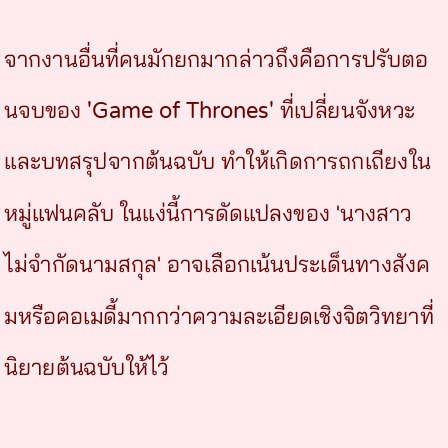จากงานอื่นที่คนมักยกมากล่าวถึงคือการปรับตอนจบของ 'Game of Thrones' ที่เปลี่ยนจังหวะและบทสรุปจากต้นฉบับ ทำให้เกิดการถกเถียงในหมู่แฟนคลับ ในแง่นี้การดัดแปลงของ 'นางสาวไม่จำกัดนามสกุล' อาจเลือกเน้นประเด็นทางสังคมหรือคอเมดี้มากกว่าความละเอียดเชิงจิตวิทยาที่นิยายต้นฉบับให้ไว้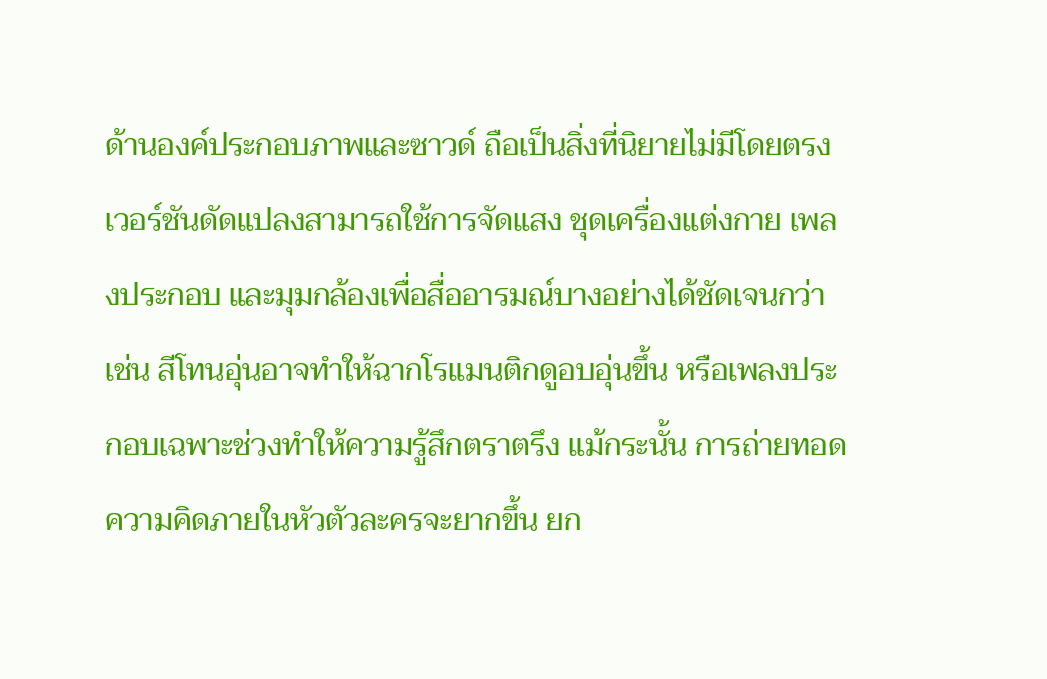ด้านองค์ประกอบภาพและซาวด์ ถือเป็นสิ่งที่นิยายไม่มีโดยตรง เวอร์ชันดัดแปลงสามารถใช้การจัดแสง ชุดเครื่องแต่งกาย เพลงประกอบ และมุมกล้องเพื่อสื่ออารมณ์บางอย่างได้ชัดเจนกว่า เช่น สีโทนอุ่นอาจทำให้ฉากโรแมนติกดูอบอุ่นขึ้น หรือเพลงประกอบเฉพาะช่วงทำให้ความรู้สึกตราตรึง แม้กระนั้น การถ่ายทอดความคิดภายในหัวตัวละครจะยากขึ้น ยก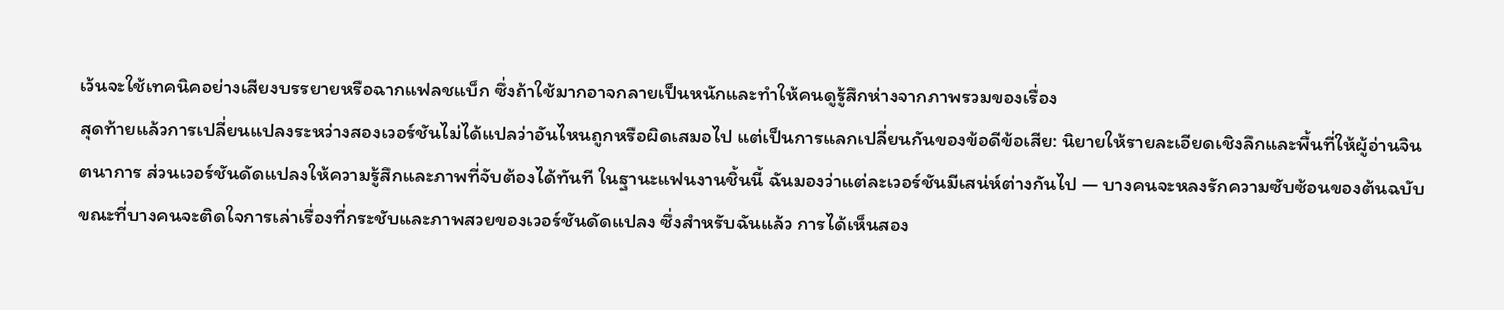เว้นจะใช้เทคนิคอย่างเสียงบรรยายหรือฉากแฟลชแบ็ก ซึ่งถ้าใช้มากอาจกลายเป็นหนักและทำให้คนดูรู้สึกห่างจากภาพรวมของเรื่อง
สุดท้ายแล้วการเปลี่ยนแปลงระหว่างสองเวอร์ชันไม่ได้แปลว่าอันไหนถูกหรือผิดเสมอไป แต่เป็นการแลกเปลี่ยนกันของข้อดีข้อเสีย: นิยายให้รายละเอียดเชิงลึกและพื้นที่ให้ผู้อ่านจินตนาการ ส่วนเวอร์ชันดัดแปลงให้ความรู้สึกและภาพที่จับต้องได้ทันที ในฐานะแฟนงานชิ้นนี้ ฉันมองว่าแต่ละเวอร์ชันมีเสน่ห์ต่างกันไป — บางคนจะหลงรักความซับซ้อนของต้นฉบับ ขณะที่บางคนจะติดใจการเล่าเรื่องที่กระชับและภาพสวยของเวอร์ชันดัดแปลง ซึ่งสำหรับฉันแล้ว การได้เห็นสอง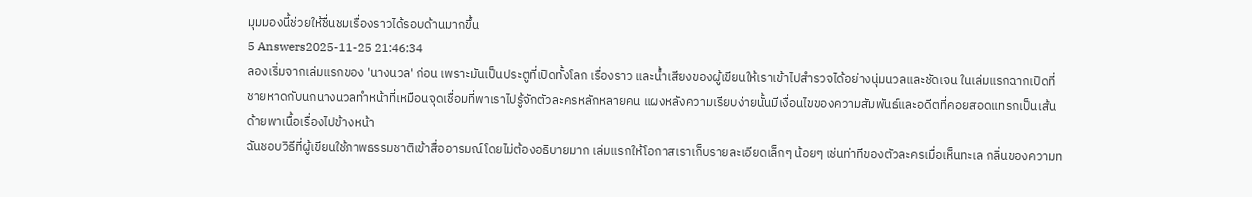มุมมองนี้ช่วยให้ชื่นชมเรื่องราวได้รอบด้านมากขึ้น
5 Answers2025-11-25 21:46:34
ลองเริ่มจากเล่มแรกของ 'นางนวล' ก่อน เพราะมันเป็นประตูที่เปิดทั้งโลก เรื่องราว และน้ำเสียงของผู้เขียนให้เราเข้าไปสำรวจได้อย่างนุ่มนวลและชัดเจน ในเล่มแรกฉากเปิดที่ชายหาดกับนกนางนวลทำหน้าที่เหมือนจุดเชื่อมที่พาเราไปรู้จักตัวละครหลักหลายคน แผงหลังความเรียบง่ายนั้นมีเงื่อนไขของความสัมพันธ์และอดีตที่คอยสอดแทรกเป็นเส้นด้ายพาเนื้อเรื่องไปข้างหน้า
ฉันชอบวิธีที่ผู้เขียนใช้ภาพธรรมชาติเข้าสื่ออารมณ์โดยไม่ต้องอธิบายมาก เล่มแรกให้โอกาสเราเก็บรายละเอียดเล็กๆ น้อยๆ เช่นท่าทีของตัวละครเมื่อเห็นทะเล กลิ่นของความท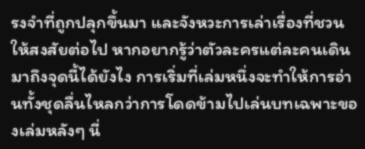รงจำที่ถูกปลุกขึ้นมา และจังหวะการเล่าเรื่องที่ชวนให้สงสัยต่อไป หากอยากรู้ว่าตัวละครแต่ละคนเดินมาถึงจุดนี้ได้ยังไง การเริ่มที่เล่มหนึ่งจะทำให้การอ่านทั้งชุดลื่นไหลกว่าการโดดข้ามไปเล่นบทเฉพาะของเล่มหลังๆ นี่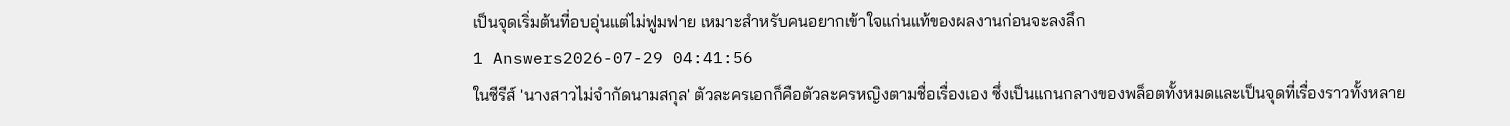เป็นจุดเริ่มต้นที่อบอุ่นแต่ไม่ฟูมฟาย เหมาะสำหรับคนอยากเข้าใจแก่นแท้ของผลงานก่อนจะลงลึก
1 Answers2026-07-29 04:41:56
ในซีรีส์ 'นางสาวไม่จำกัดนามสกุล' ตัวละครเอกก็คือตัวละครหญิงตามชื่อเรื่องเอง ซึ่งเป็นแกนกลางของพล็อตทั้งหมดและเป็นจุดที่เรื่องราวทั้งหลาย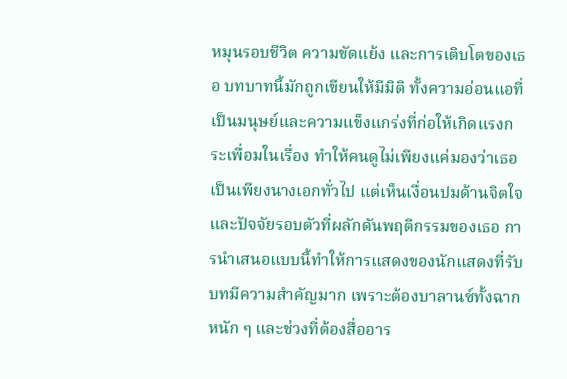หมุนรอบชีวิต ความขัดแย้ง และการเติบโตของเธอ บทบาทนี้มักถูกเขียนให้มีมิติ ทั้งความอ่อนแอที่เป็นมนุษย์และความแข็งแกร่งที่ก่อให้เกิดแรงกระเพื่อมในเรื่อง ทำให้คนดูไม่เพียงแค่มองว่าเธอเป็นเพียงนางเอกทั่วไป แต่เห็นเงื่อนปมด้านจิตใจและปัจจัยรอบตัวที่ผลักดันพฤติกรรมของเธอ การนำเสนอแบบนี้ทำให้การแสดงของนักแสดงที่รับบทมีความสำคัญมาก เพราะต้องบาลานซ์ทั้งฉากหนัก ๆ และช่วงที่ต้องสื่ออาร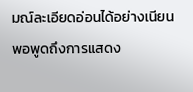มณ์ละเอียดอ่อนได้อย่างเนียน
พอพูดถึงการแสดง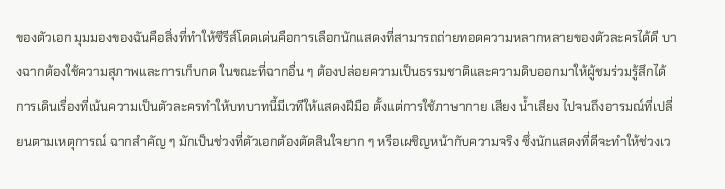ของตัวเอก มุมมองของฉันคือสิ่งที่ทำให้ซีรีส์โดดเด่นคือการเลือกนักแสดงที่สามารถถ่ายทอดความหลากหลายของตัวละครได้ดี บางฉากต้องใช้ความสุภาพและการเก็บกด ในขณะที่ฉากอื่น ๆ ต้องปล่อยความเป็นธรรมชาติและความดิบออกมาให้ผู้ชมร่วมรู้สึกได้ การเดินเรื่องที่เน้นความเป็นตัวละครทำให้บทบาทนี้มีเวทีให้แสดงฝีมือ ตั้งแต่การใช้ภาษากาย เสียง น้ำเสียง ไปจนถึงอารมณ์ที่เปลี่ยนตามเหตุการณ์ ฉากสำคัญ ๆ มักเป็นช่วงที่ตัวเอกต้องตัดสินใจยาก ๆ หรือเผชิญหน้ากับความจริง ซึ่งนักแสดงที่ดีจะทำให้ช่วงเว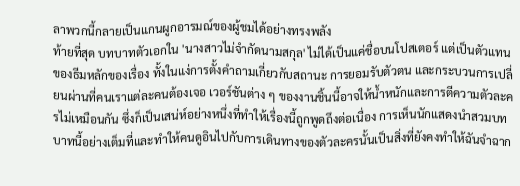ลาพวกนี้กลายเป็นแกนผูกอารมณ์ของผู้ชมได้อย่างทรงพลัง
ท้ายที่สุด บทบาทตัวเอกใน 'นางสาวไม่จำกัดนามสกุล' ไม่ได้เป็นแค่ชื่อบนโปสเตอร์ แต่เป็นตัวแทนของธีมหลักของเรื่อง ทั้งในแง่การตั้งคำถามเกี่ยวกับสถานะ การยอมรับตัวตน และกระบวนการเปลี่ยนผ่านที่คนเราแต่ละคนต้องเจอ เวอร์ชันต่าง ๆ ของงานชิ้นนี้อาจให้น้ำหนักและการตีความตัวละครไม่เหมือนกัน ซึ่งก็เป็นเสน่ห์อย่างหนึ่งที่ทำให้เรื่องนี้ถูกพูดถึงต่อเนื่อง การเห็นนักแสดงนำสวมบทบาทนี้อย่างเต็มที่และทำให้คนดูอินไปกับการเดินทางของตัวละครนั้นเป็นสิ่งที่ยังคงทำให้ฉันจำฉาก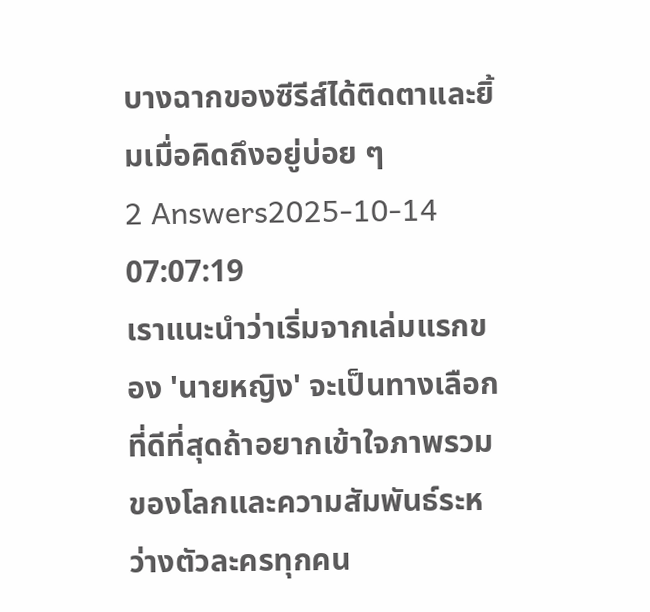บางฉากของซีรีส์ได้ติดตาและยิ้มเมื่อคิดถึงอยู่บ่อย ๆ
2 Answers2025-10-14 07:07:19
เราแนะนำว่าเริ่มจากเล่มแรกของ 'นายหญิง' จะเป็นทางเลือกที่ดีที่สุดถ้าอยากเข้าใจภาพรวมของโลกและความสัมพันธ์ระหว่างตัวละครทุกคน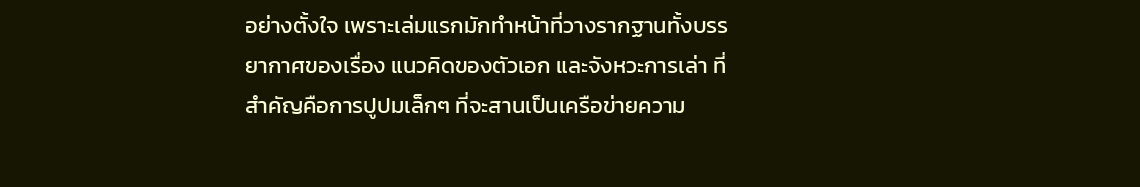อย่างตั้งใจ เพราะเล่มแรกมักทำหน้าที่วางรากฐานทั้งบรรยากาศของเรื่อง แนวคิดของตัวเอก และจังหวะการเล่า ที่สำคัญคือการปูปมเล็กๆ ที่จะสานเป็นเครือข่ายความ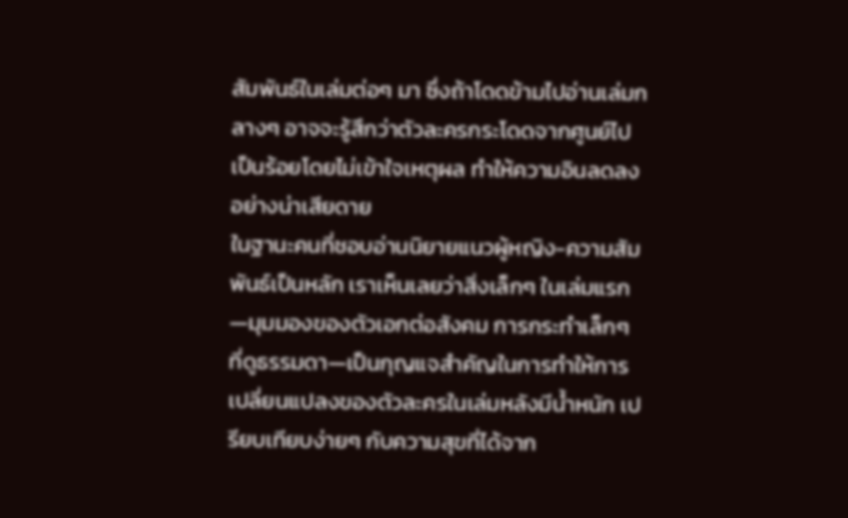สัมพันธ์ในเล่มต่อๆ มา ซึ่งถ้าโดดข้ามไปอ่านเล่มกลางๆ อาจจะรู้สึกว่าตัวละครกระโดดจากศูนย์ไปเป็นร้อยโดยไม่เข้าใจเหตุผล ทำให้ความอินลดลงอย่างน่าเสียดาย
ในฐานะคนที่ชอบอ่านนิยายแนวผู้หญิง-ความสัมพันธ์เป็นหลัก เราเห็นเลยว่าสิ่งเล็กๆ ในเล่มแรก—มุมมองของตัวเอกต่อสังคม การกระทำเล็กๆ ที่ดูธรรมดา—เป็นกุญแจสำคัญในการทำให้การเปลี่ยนแปลงของตัวละครในเล่มหลังมีน้ำหนัก เปรียบเทียบง่ายๆ กับความสุขที่ได้จาก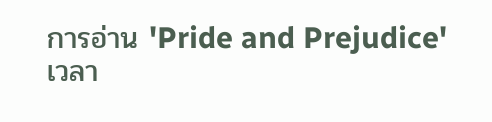การอ่าน 'Pride and Prejudice' เวลา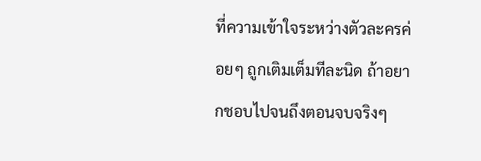ที่ความเข้าใจระหว่างตัวละครค่อยๆ ถูกเติมเต็มทีละนิด ถ้าอยากชอบไปจนถึงตอนจบจริงๆ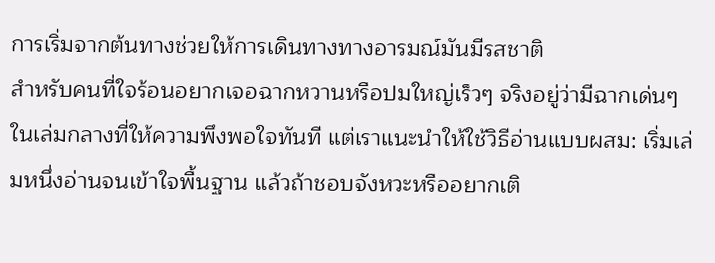การเริ่มจากต้นทางช่วยให้การเดินทางทางอารมณ์มันมีรสชาติ
สำหรับคนที่ใจร้อนอยากเจอฉากหวานหรือปมใหญ่เร็วๆ จริงอยู่ว่ามีฉากเด่นๆ ในเล่มกลางที่ให้ความพึงพอใจทันที แต่เราแนะนำให้ใช้วิธีอ่านแบบผสม: เริ่มเล่มหนึ่งอ่านจนเข้าใจพื้นฐาน แล้วถ้าชอบจังหวะหรืออยากเติ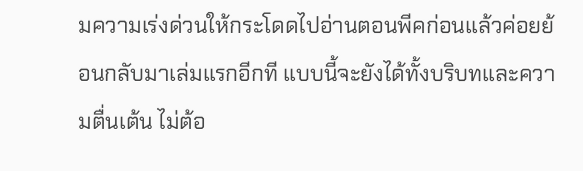มความเร่งด่วนให้กระโดดไปอ่านตอนพีคก่อนแล้วค่อยย้อนกลับมาเล่มแรกอีกที แบบนี้จะยังได้ทั้งบริบทและความตื่นเต้น ไม่ต้อ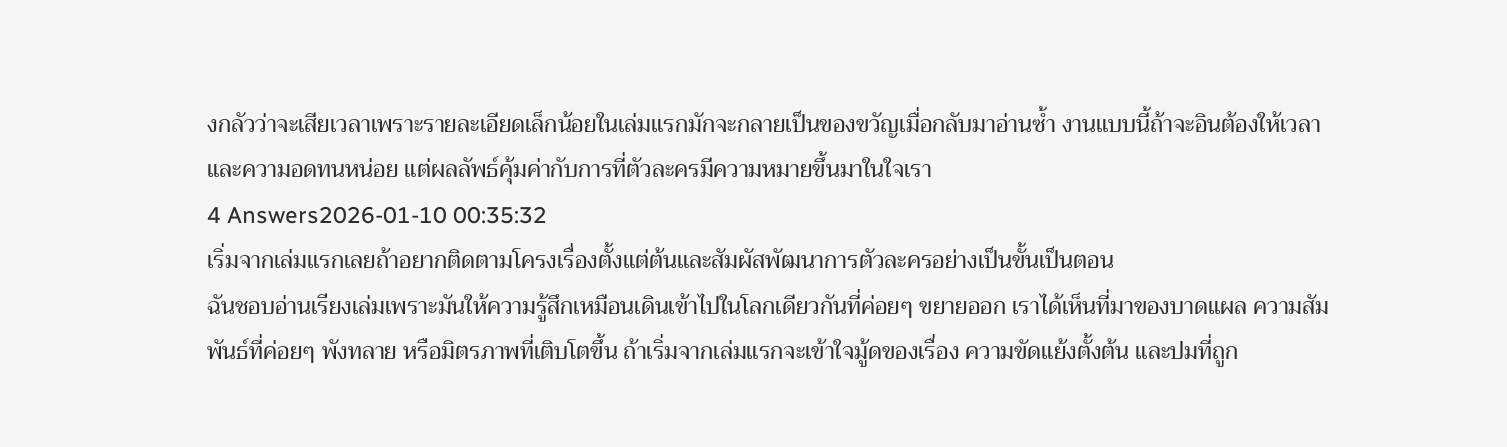งกลัวว่าจะเสียเวลาเพราะรายละเอียดเล็กน้อยในเล่มแรกมักจะกลายเป็นของขวัญเมื่อกลับมาอ่านซ้ำ งานแบบนี้ถ้าจะอินต้องให้เวลาและความอดทนหน่อย แต่ผลลัพธ์คุ้มค่ากับการที่ตัวละครมีความหมายขึ้นมาในใจเรา
4 Answers2026-01-10 00:35:32
เริ่มจากเล่มแรกเลยถ้าอยากติดตามโครงเรื่องตั้งแต่ต้นและสัมผัสพัฒนาการตัวละครอย่างเป็นขั้นเป็นตอน
ฉันชอบอ่านเรียงเล่มเพราะมันให้ความรู้สึกเหมือนเดินเข้าไปในโลกเดียวกันที่ค่อยๆ ขยายออก เราได้เห็นที่มาของบาดแผล ความสัมพันธ์ที่ค่อยๆ พังทลาย หรือมิตรภาพที่เติบโตขึ้น ถ้าเริ่มจากเล่มแรกจะเข้าใจมู้ดของเรื่อง ความขัดแย้งตั้งต้น และปมที่ถูก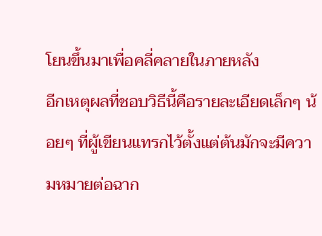โยนขึ้นมาเพื่อคลี่คลายในภายหลัง
อีกเหตุผลที่ชอบวิธีนี้คือรายละเอียดเล็กๆ น้อยๆ ที่ผู้เขียนแทรกไว้ตั้งแต่ต้นมักจะมีความหมายต่อฉาก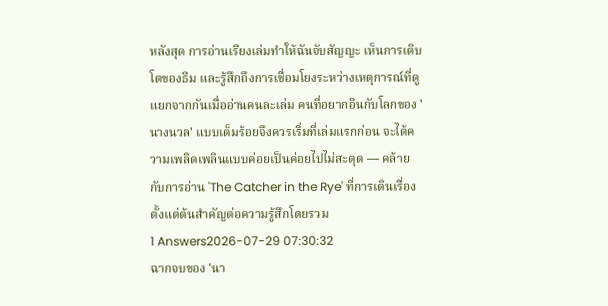หลังสุด การอ่านเรียงเล่มทำให้ฉันจับสัญญะ เห็นการเติบโตของธีม และรู้สึกถึงการเชื่อมโยงระหว่างเหตุการณ์ที่ดูแยกจากกันเมื่ออ่านคนละเล่ม คนที่อยากอินกับโลกของ 'นางนวล' แบบเต็มร้อยจึงควรเริ่มที่เล่มแรกก่อน จะได้ความเพลิดเพลินแบบค่อยเป็นค่อยไปไม่สะดุด — คล้ายกับการอ่าน 'The Catcher in the Rye' ที่การเดินเรื่องตั้งแต่ต้นสำคัญต่อความรู้สึกโดยรวม
1 Answers2026-07-29 07:30:32
ฉากจบของ 'นา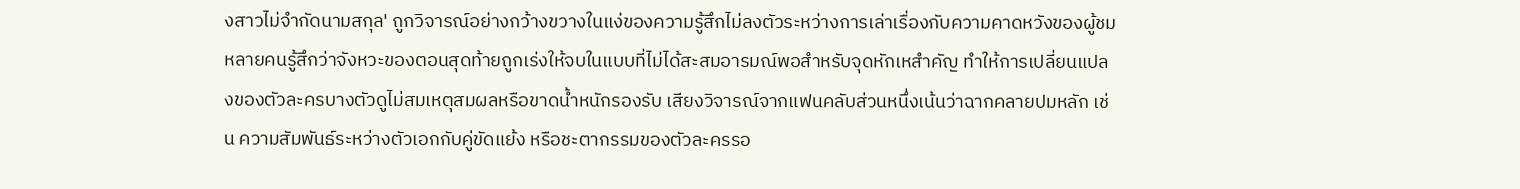งสาวไม่จำกัดนามสกุล' ถูกวิจารณ์อย่างกว้างขวางในแง่ของความรู้สึกไม่ลงตัวระหว่างการเล่าเรื่องกับความคาดหวังของผู้ชม หลายคนรู้สึกว่าจังหวะของตอนสุดท้ายถูกเร่งให้จบในแบบที่ไม่ได้สะสมอารมณ์พอสำหรับจุดหักเหสำคัญ ทำให้การเปลี่ยนแปลงของตัวละครบางตัวดูไม่สมเหตุสมผลหรือขาดน้ำหนักรองรับ เสียงวิจารณ์จากแฟนคลับส่วนหนึ่งเน้นว่าฉากคลายปมหลัก เช่น ความสัมพันธ์ระหว่างตัวเอกกับคู่ขัดแย้ง หรือชะตากรรมของตัวละครรอ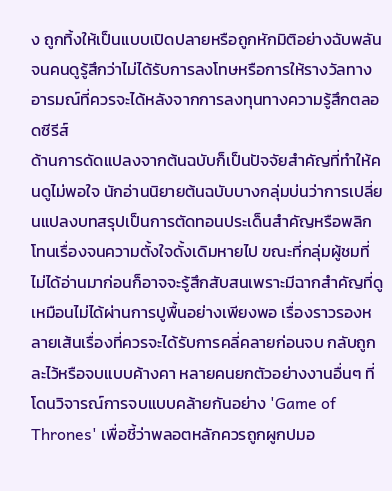ง ถูกทิ้งให้เป็นแบบเปิดปลายหรือถูกหักมิติอย่างฉับพลัน จนคนดูรู้สึกว่าไม่ได้รับการลงโทษหรือการให้รางวัลทางอารมณ์ที่ควรจะได้หลังจากการลงทุนทางความรู้สึกตลอดซีรีส์
ด้านการดัดแปลงจากต้นฉบับก็เป็นปัจจัยสำคัญที่ทำให้คนดูไม่พอใจ นักอ่านนิยายต้นฉบับบางกลุ่มบ่นว่าการเปลี่ยนแปลงบทสรุปเป็นการตัดทอนประเด็นสำคัญหรือพลิกโทนเรื่องจนความตั้งใจดั้งเดิมหายไป ขณะที่กลุ่มผู้ชมที่ไม่ได้อ่านมาก่อนก็อาจจะรู้สึกสับสนเพราะมีฉากสำคัญที่ดูเหมือนไม่ได้ผ่านการปูพื้นอย่างเพียงพอ เรื่องราวรองหลายเส้นเรื่องที่ควรจะได้รับการคลี่คลายก่อนจบ กลับถูกละไว้หรือจบแบบค้างคา หลายคนยกตัวอย่างงานอื่นๆ ที่โดนวิจารณ์การจบแบบคล้ายกันอย่าง 'Game of Thrones' เพื่อชี้ว่าพลอตหลักควรถูกผูกปมอ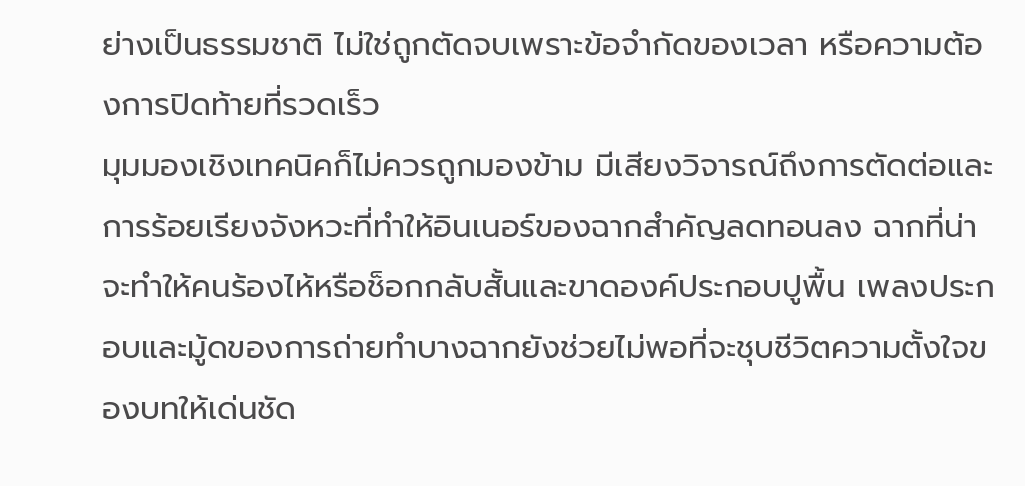ย่างเป็นธรรมชาติ ไม่ใช่ถูกตัดจบเพราะข้อจำกัดของเวลา หรือความต้องการปิดท้ายที่รวดเร็ว
มุมมองเชิงเทคนิคก็ไม่ควรถูกมองข้าม มีเสียงวิจารณ์ถึงการตัดต่อและการร้อยเรียงจังหวะที่ทำให้อินเนอร์ของฉากสำคัญลดทอนลง ฉากที่น่าจะทำให้คนร้องไห้หรือช็อกกลับสั้นและขาดองค์ประกอบปูพื้น เพลงประกอบและมู้ดของการถ่ายทำบางฉากยังช่วยไม่พอที่จะชุบชีวิตความตั้งใจของบทให้เด่นชัด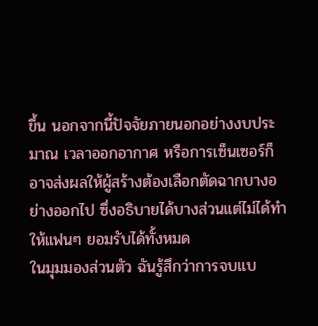ขึ้น นอกจากนี้ปัจจัยภายนอกอย่างงบประมาณ เวลาออกอากาศ หรือการเซ็นเซอร์ก็อาจส่งผลให้ผู้สร้างต้องเลือกตัดฉากบางอย่างออกไป ซึ่งอธิบายได้บางส่วนแต่ไม่ได้ทำให้แฟนๆ ยอมรับได้ทั้งหมด
ในมุมมองส่วนตัว ฉันรู้สึกว่าการจบแบ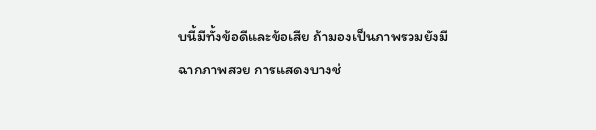บนี้มีทั้งข้อดีและข้อเสีย ถ้ามองเป็นภาพรวมยังมีฉากภาพสวย การแสดงบางช่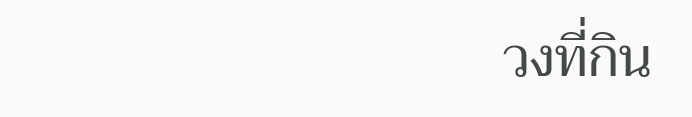วงที่กิน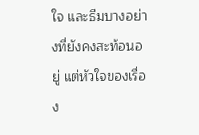ใจ และธีมบางอย่างที่ยังคงสะท้อนอยู่ แต่หัวใจของเรื่อง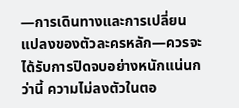—การเดินทางและการเปลี่ยนแปลงของตัวละครหลัก—ควรจะได้รับการปิดจบอย่างหนักแน่นกว่านี้ ความไม่ลงตัวในตอ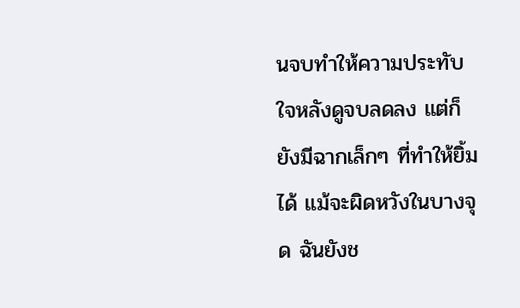นจบทำให้ความประทับใจหลังดูจบลดลง แต่ก็ยังมีฉากเล็กๆ ที่ทำให้ยิ้มได้ แม้จะผิดหวังในบางจุด ฉันยังช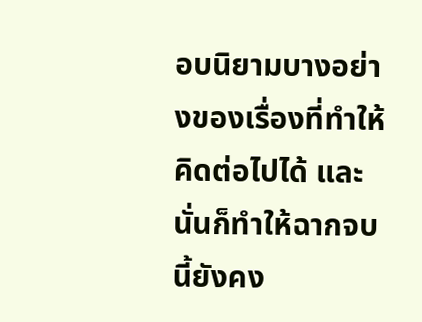อบนิยามบางอย่างของเรื่องที่ทำให้คิดต่อไปได้ และนั่นก็ทำให้ฉากจบนี้ยังคง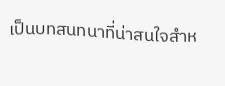เป็นบทสนทนาที่น่าสนใจสำห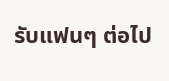รับแฟนๆ ต่อไป